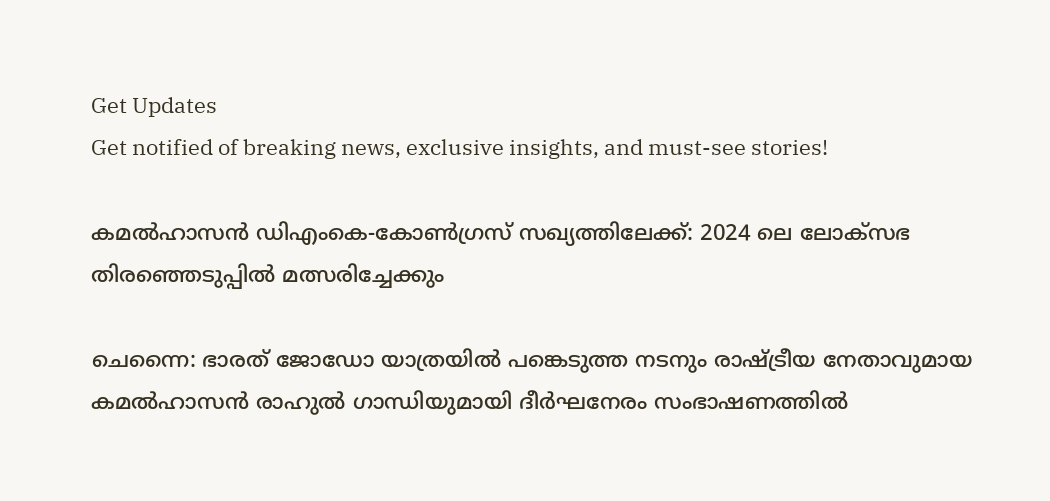Get Updates
Get notified of breaking news, exclusive insights, and must-see stories!

കമല്‍ഹാസന്‍ ഡിഎംകെ-കോണ്‍ഗ്രസ് സഖ്യത്തിലേക്ക്: 2024 ലെ ലോക്സഭ തിരഞ്ഞെടുപ്പില്‍ മത്സരിച്ചേക്കും

ചെന്നൈ: ഭാരത് ജോഡോ യാത്രയില്‍ പങ്കെടുത്ത നടനും രാഷ്ട്രീയ നേതാവുമായ കമല്‍ഹാസന്‍ രാഹുല്‍ ഗാന്ധിയുമായി ദീർഘനേരം സംഭാഷണത്തില്‍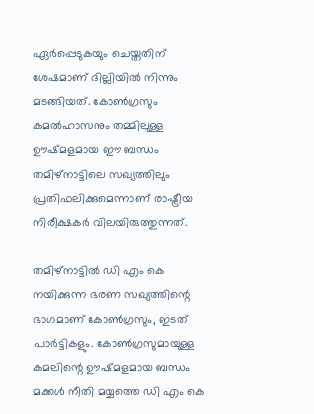ഏർപ്പെടുകയും ചെയ്തതിന് ശേഷമാണ് ദില്ലിയില്‍ നിന്നും മടങ്ങിയത്. കോണ്‍ഗ്രസും കമല്‍ഹാസനും തമ്മിലുള്ള ഊഷ്മളമായ ഈ ബന്ധം തമിഴ്നാട്ടിലെ സഖ്യത്തിലും പ്രതിഫലിക്കുമെന്നാണ് രാഷ്ട്രീയ നിരീക്ഷകർ വിലയിരുത്തുന്നത്.

തമിഴ്നാട്ടില്‍ ഡി എം കെ നയിക്കുന്ന ഭരണ സഖ്യത്തിന്റെ ഭാഗമാണ് കോണ്‍ഗ്രസും, ഇടത് പാർട്ടികളും. കോണ്‍ഗ്രസുമായുള്ള കമലിന്റെ ഊഷ്മളമായ ബന്ധം മക്കള്‍ നീതി മയ്യത്തെ ഡി എം കെ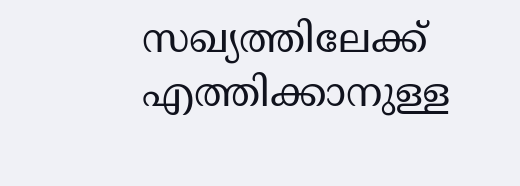സഖ്യത്തിലേക്ക് എത്തിക്കാനുള്ള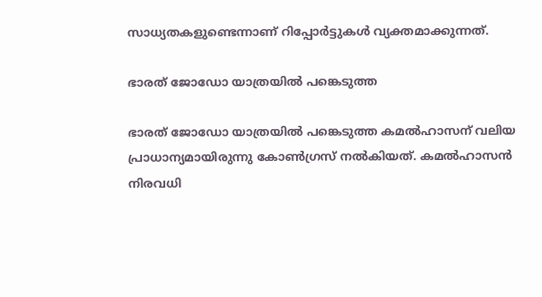സാധ്യതകളുണ്ടെന്നാണ് റിപ്പോർട്ടുകള്‍ വ്യക്തമാക്കുന്നത്.

ഭാരത് ജോഡോ യാത്രയില്‍ പങ്കെടുത്ത

ഭാരത് ജോഡോ യാത്രയില്‍ പങ്കെടുത്ത കമല്‍ഹാസന് വലിയ പ്രാധാന്യമായിരുന്നു കോണ്‍ഗ്രസ് നല്‍കിയത്. കമൽഹാസൻ നിരവധി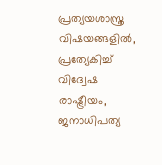പ്രത്യയശാസ്ത്ര വിഷയങ്ങളിൽ, പ്രത്യേകിച്ച് വിദ്വേഷ രാഷ്ട്രീയം, ജനാധിപത്യ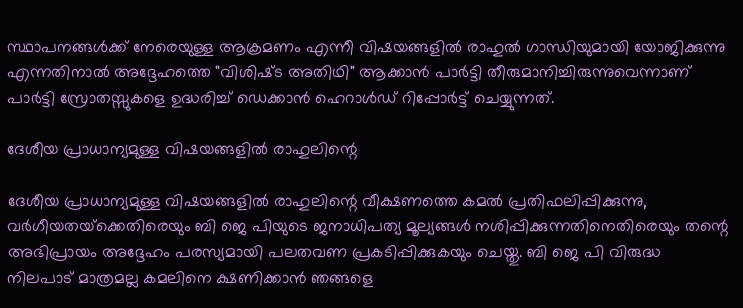സ്ഥാപനങ്ങൾക്ക് നേരെയുള്ള ആക്രമണം എന്നീ വിഷയങ്ങളിൽ രാഹുൽ ഗാന്ധിയുമായി യോജിക്കുന്നു എന്നതിനാല്‍ അദ്ദേഹത്തെ "വിശിഷ്‌ട അതിഥി" ആക്കാൻ പാർട്ടി തീരുമാനിച്ചിരുന്നുവെന്നാണ് പാർട്ടി സ്രോതസ്സുകളെ ഉദ്ധരിച്ച് ഡെക്കാന്‍ ഹെറാള്‍ഡ് റിപ്പോർട്ട് ചെയ്യുന്നത്.

ദേശീയ പ്രാധാന്യമുള്ള വിഷയങ്ങളിൽ രാഹുലിന്റെ

ദേശീയ പ്രാധാന്യമുള്ള വിഷയങ്ങളിൽ രാഹുലിന്റെ വീക്ഷണത്തെ കമൽ പ്രതിഫലിപ്പിക്കുന്നു, വർഗീയതയ്‌ക്കെതിരെയും ബി ജെ പിയുടെ ജനാധിപത്യ മൂല്യങ്ങൾ നശിപ്പിക്കുന്നതിനെതിരെയും തന്റെ അഭിപ്രായം അദ്ദേഹം പരസ്യമായി പലതവണ പ്രകടിപ്പിക്കുകയും ചെയ്തു. ബി ജെ പി വിരുദ്ധ നിലപാട് മാത്രമല്ല കമലിനെ ക്ഷണിക്കാൻ ഞങ്ങളെ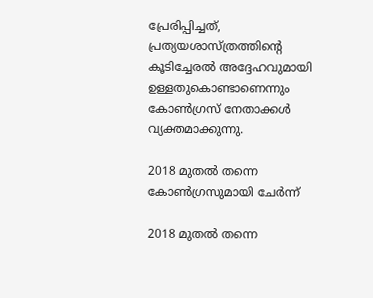പ്രേരിപ്പിച്ചത്, പ്രത്യയശാസ്ത്രത്തിന്റെ കൂടിച്ചേരൽ അദ്ദേഹവുമായി ഉള്ളതുകൊണ്ടാണെന്നും കോണ്‍ഗ്രസ് നേതാക്കള്‍ വ്യക്തമാക്കുന്നു.

2018 മുതൽ തന്നെ കോൺഗ്രസുമായി ചേർന്ന്

2018 മുതൽ തന്നെ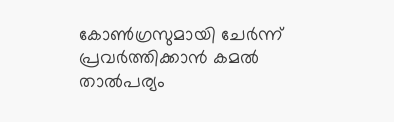കോൺഗ്രസുമായി ചേർന്ന് പ്രവർത്തിക്കാൻ കമല്‍ താല്‍പര്യം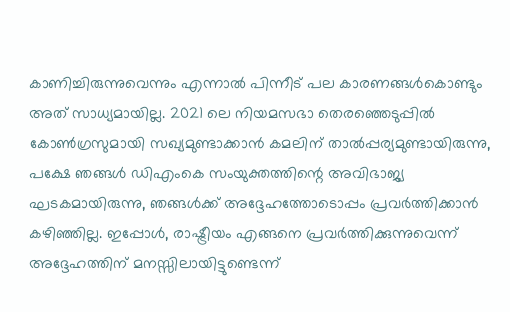കാണിച്ചിരുന്നുവെന്നും എന്നാല്‍ പിന്നീട് പല കാരണങ്ങള്‍കൊണ്ടും അത് സാധ്യമായില്ല. 2021 ലെ നിയമസഭാ തെരഞ്ഞെടുപ്പിൽ കോൺഗ്രസുമായി സഖ്യമുണ്ടാക്കാൻ കമലിന് താൽപ്പര്യമുണ്ടായിരുന്നു, പക്ഷേ ഞങ്ങൾ ഡിഎംകെ സംയുക്തത്തിന്റെ അവിഭാജ്യ ഘടകമായിരുന്നു, ഞങ്ങൾക്ക് അദ്ദേഹത്തോടൊപ്പം പ്രവർത്തിക്കാൻ കഴിഞ്ഞില്ല. ഇപ്പോൾ, രാഷ്ട്രീയം എങ്ങനെ പ്രവർത്തിക്കുന്നുവെന്ന് അദ്ദേഹത്തിന് മനസ്സിലായിട്ടുണ്ടെന്ന്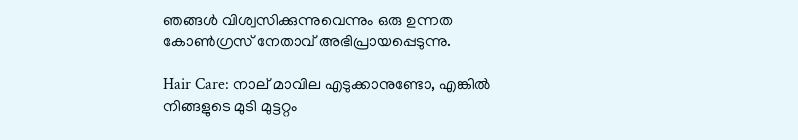ഞങ്ങൾ വിശ്വസിക്കുന്നുവെന്നും ഒരു ഉന്നത കോണ്‍ഗ്രസ് നേതാവ് അഭിപ്രായപ്പെടുന്നു.

Hair Care: നാല് മാവില എടുക്കാനുണ്ടോ, എങ്കില്‍ നിങ്ങളുടെ മുടി മുട്ടറ്റം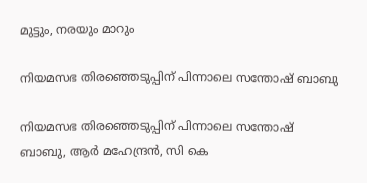മുട്ടും, നരയും മാറും

നിയമസഭ തിരഞ്ഞെടുപ്പിന് പിന്നാലെ സന്തോഷ് ബാബു

നിയമസഭ തിരഞ്ഞെടുപ്പിന് പിന്നാലെ സന്തോഷ് ബാബു, ആർ മഹേന്ദ്രൻ, സി കെ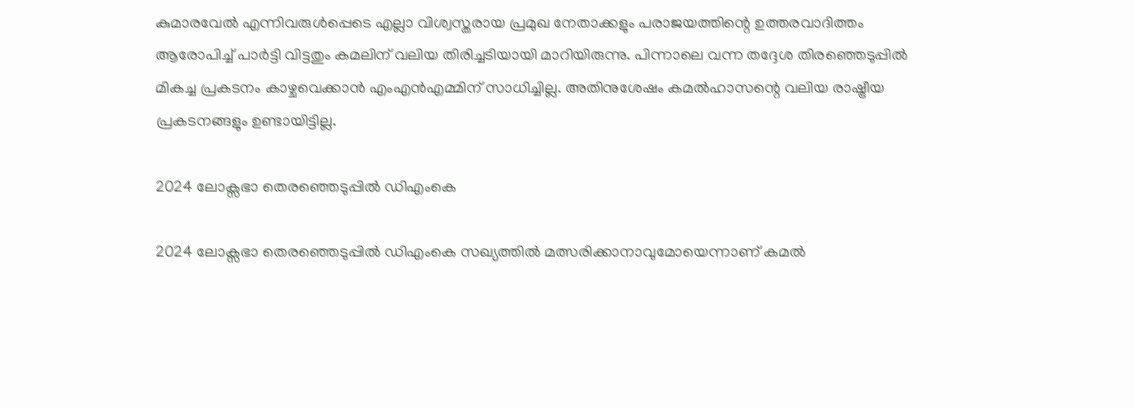കുമാരവേൽ എന്നിവരുൾപ്പെടെ എല്ലാ വിശ്വസ്തരായ പ്രമുഖ നേതാക്കളും പരാജയത്തിന്റെ ഉത്തരവാദിത്തം ആരോപിച്ച് പാർട്ടി വിട്ടതും കമലിന് വലിയ തിരിച്ചടിയായി മാറിയിരുന്നു. പിന്നാലെ വന്ന തദ്ദേശ തിരഞ്ഞെടുപ്പില്‍ മികച്ച പ്രകടനം കാഴ്ചവെക്കാന്‍ എംഎൻഎമ്മിന് സാധിച്ചില്ല. അതിനുശേഷം കമൽഹാസന്റെ വലിയ രാഷ്ട്രീയ പ്രകടനങ്ങളും ഉണ്ടായിട്ടില്ല.

2024 ലോക്സഭാ തെരഞ്ഞെടുപ്പിൽ ഡിഎംകെ

2024 ലോക്സഭാ തെരഞ്ഞെടുപ്പിൽ ഡിഎംകെ സഖ്യത്തിൽ മത്സരിക്കാനാവുമോയെന്നാണ് കമല്‍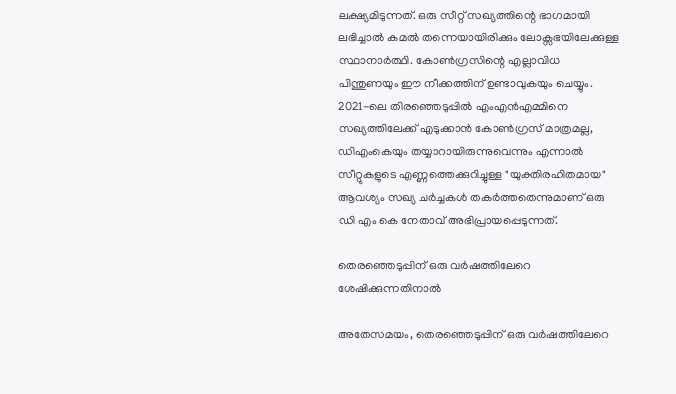ലക്ഷ്യമിടുന്നത്. ഒരു സീറ്റ് സഖ്യത്തിന്റെ ഭാഗമായി ലഭിച്ചാല്‍ കമല്‍ തന്നെയായിരിക്കും ലോക്സഭയിലേക്കുള്ള സ്ഥാനാർത്ഥി. കോണ്‍ഗ്രസിന്റെ എല്ലാവിധ പിന്തുണയും ഈ നീക്കത്തിന് ഉണ്ടാവുകയും ചെയ്യും. 2021-ലെ തിരഞ്ഞെടുപ്പിൽ എംഎൻഎമ്മിനെ സഖ്യത്തിലേക്ക് എടുക്കാൻ കോൺഗ്രസ് മാത്രമല്ല, ഡിഎംകെയും തയ്യാറായിരുന്നുവെന്നും എന്നാൽ സീറ്റുകളുടെ എണ്ണത്തെക്കുറിച്ചുള്ള "യുക്തിരഹിതമായ" ആവശ്യം സഖ്യ ചർച്ചകള്‍ തകർത്തതെന്നുമാണ് ഒരു ഡി എം കെ നേതാവ് അഭിപ്രായപ്പെടുന്നത്.

തെരഞ്ഞെടുപ്പിന് ഒരു വർഷത്തിലേറെ ശേഷിക്കുന്നതിനാൽ

അതേസമയം, തെരഞ്ഞെടുപ്പിന് ഒരു വർഷത്തിലേറെ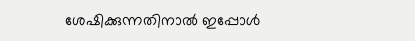ശേഷിക്കുന്നതിനാൽ ഇപ്പോൾ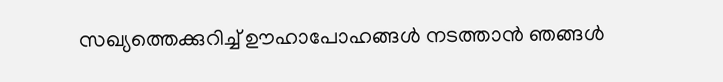സഖ്യത്തെക്കുറിച്ച് ഊഹാപോഹങ്ങൾ നടത്താൻ ഞങ്ങൾ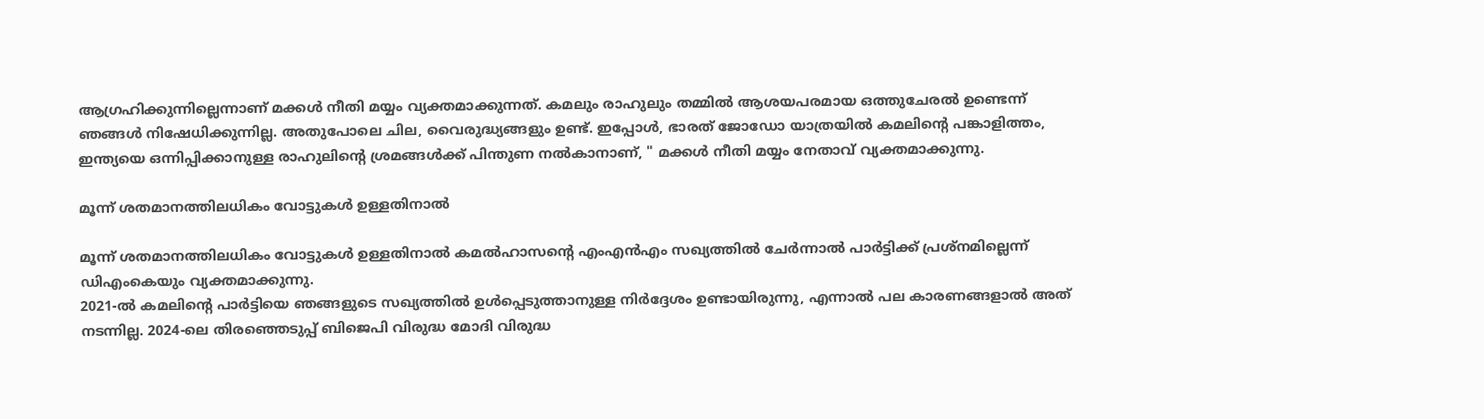ആഗ്രഹിക്കുന്നില്ലെന്നാണ് മക്കള്‍ നീതി മയ്യം വ്യക്തമാക്കുന്നത്. കമലും രാഹുലും തമ്മിൽ ആശയപരമായ ഒത്തുചേരൽ ഉണ്ടെന്ന് ഞങ്ങൾ നിഷേധിക്കുന്നില്ല. അതുപോലെ ചില, വൈരുദ്ധ്യങ്ങളും ഉണ്ട്. ഇപ്പോൾ, ഭാരത് ജോഡോ യാത്രയിൽ കമലിന്റെ പങ്കാളിത്തം, ഇന്ത്യയെ ഒന്നിപ്പിക്കാനുള്ള രാഹുലിന്റെ ശ്രമങ്ങൾക്ക് പിന്തുണ നൽകാനാണ്, " മക്കള്‍ നീതി മയ്യം നേതാവ് വ്യക്തമാക്കുന്നു.

മൂന്ന് ശതമാനത്തിലധികം വോട്ടുകൾ ഉള്ളതിനാൽ

മൂന്ന് ശതമാനത്തിലധികം വോട്ടുകൾ ഉള്ളതിനാൽ കമൽഹാസന്റെ എംഎൻഎം സഖ്യത്തിൽ ചേർന്നാൽ പാർട്ടിക്ക് പ്രശ്‌നമില്ലെന്ന് ഡിഎംകെയും വ്യക്തമാക്കുന്നു.
2021-ൽ കമലിന്റെ പാർട്ടിയെ ഞങ്ങളുടെ സഖ്യത്തിൽ ഉൾപ്പെടുത്താനുള്ള നിർദ്ദേശം ഉണ്ടായിരുന്നു, എന്നാൽ പല കാരണങ്ങളാൽ അത് നടന്നില്ല. 2024-ലെ തിരഞ്ഞെടുപ്പ് ബിജെപി വിരുദ്ധ മോദി വിരുദ്ധ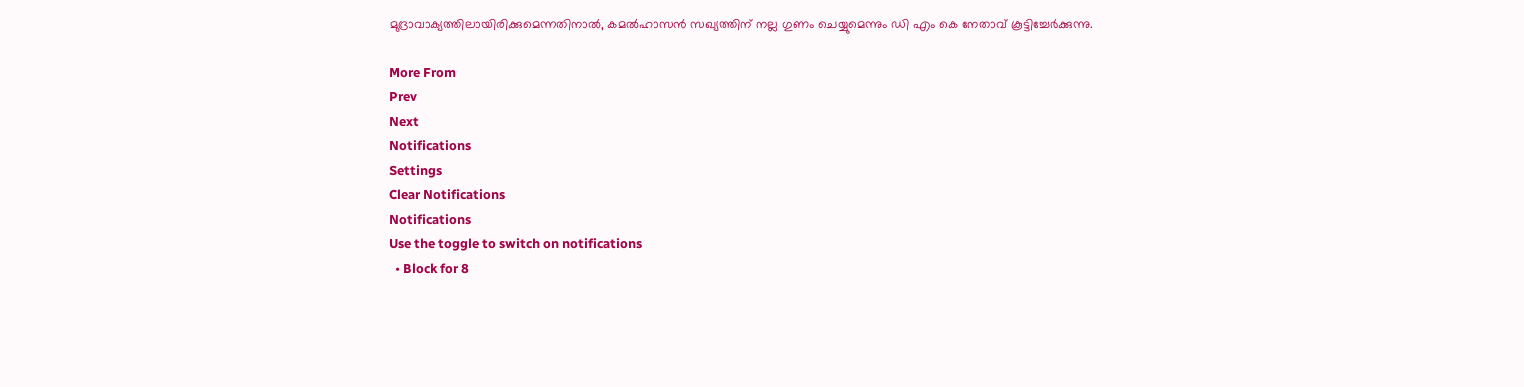മുദ്രാവാക്യത്തിലായിരിക്കുമെന്നതിനാല്‍, കമൽഹാസൻ സഖ്യത്തിന് നല്ല ഗുണം ചെയ്യുമെന്നും ഡി എം കെ നേതാവ് കൂട്ടിച്ചേർക്കുന്നു.

More From
Prev
Next
Notifications
Settings
Clear Notifications
Notifications
Use the toggle to switch on notifications
  • Block for 8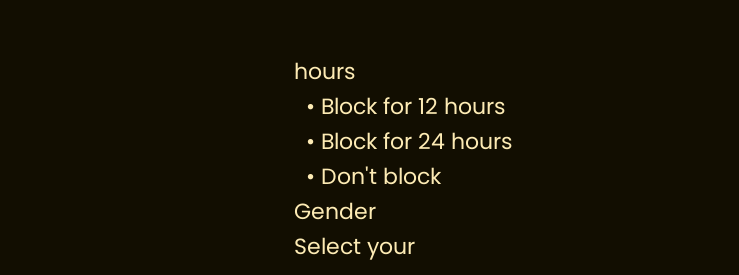hours
  • Block for 12 hours
  • Block for 24 hours
  • Don't block
Gender
Select your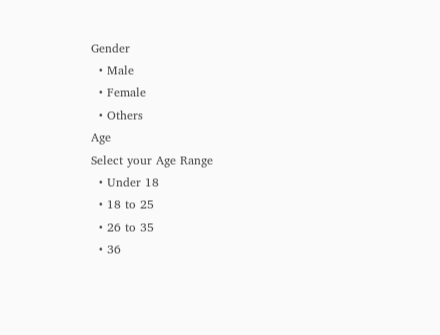Gender
  • Male
  • Female
  • Others
Age
Select your Age Range
  • Under 18
  • 18 to 25
  • 26 to 35
  • 36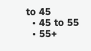to 45
  • 45 to 55
  • 55+